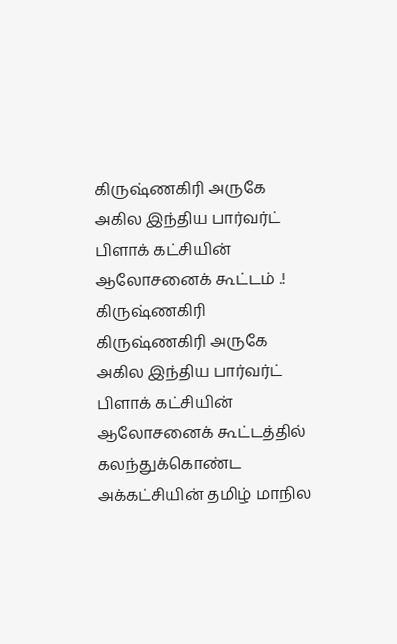கிருஷ்ணகிரி அருகே அகில இந்திய பார்வர்ட் பிளாக் கட்சியின் ஆலோசனைக் கூட்டம் .!
கிருஷ்ணகிரி
கிருஷ்ணகிரி அருகே அகில இந்திய பார்வர்ட் பிளாக் கட்சியின் ஆலோசனைக் கூட்டத்தில் கலந்துக்கொண்ட அக்கட்சியின் தமிழ் மாநில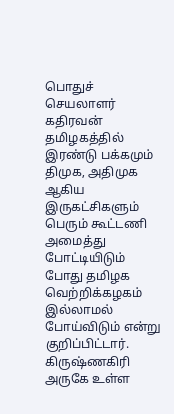பொதுச் செயலாளர் கதிரவன்
தமிழகத்தில் இரண்டு பக்கமும் திமுக, அதிமுக ஆகிய இருகட்சிகளும் பெரும் கூட்டணி அமைத்து போட்டியிடும் போது தமிழக வெற்றிக்கழகம் இல்லாமல் போய்விடும் என்று குறிப்பிட்டார்.
கிருஷ்ணகிரி அருகே உள்ள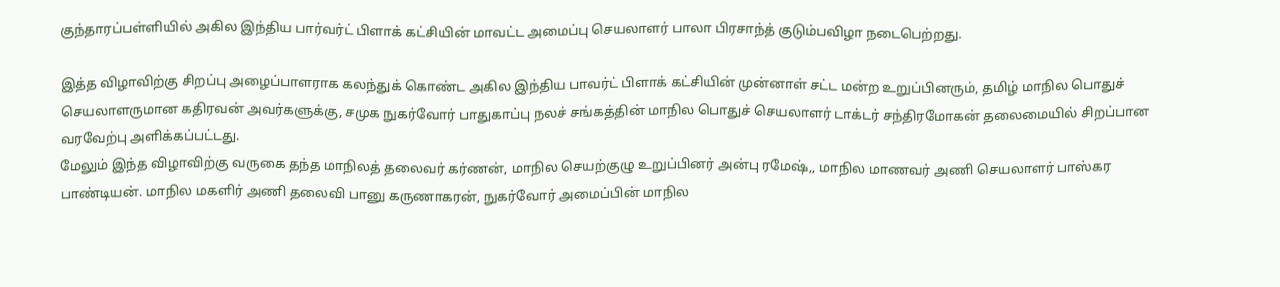குந்தாரப்பள்ளியில் அகில இந்திய பார்வர்ட் பிளாக் கட்சியின் மாவட்ட அமைப்பு செயலாளர் பாலா பிரசாந்த் குடும்பவிழா நடைபெற்றது.

இத்த விழாவிற்கு சிறப்பு அழைப்பாளராக கலந்துக் கொண்ட அகில இந்திய பாவர்ட் பிளாக் கட்சியின் முன்னாள் சட்ட மன்ற உறுப்பினரும், தமிழ் மாநில பொதுச் செயலாளருமான கதிரவன் அவர்களுக்கு, சமுக நுகர்வோர் பாதுகாப்பு நலச் சங்கத்தின் மாநில பொதுச் செயலாளர் டாக்டர் சந்திரமோகன் தலைமையில் சிறப்பான வரவேற்பு அளிக்கப்பட்டது.
மேலும் இந்த விழாவிற்கு வருகை தந்த மாநிலத் தலைவர் கர்ணன், மாநில செயற்குழு உறுப்பினர் அன்பு ரமேஷ்,, மாநில மாணவர் அணி செயலாளர் பாஸ்கர பாண்டியன். மாநில மகளிர் அணி தலைவி பானு கருணாகரன், நுகர்வோர் அமைப்பின் மாநில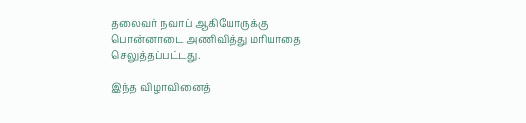தலைவர் நவாப் ஆகியோருக்கு பொன்னாடை அணிவித்து மரியாதை செலுத்தப்பட்டது.

இந்த விழாவினைத்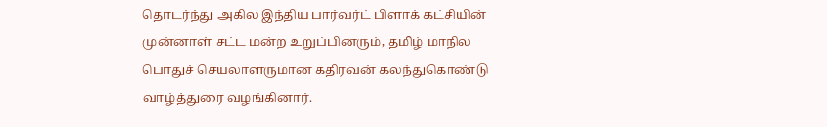தொடர்ந்து அகில இந்திய பார்வர்ட் பிளாக் கட்சியின் முன்னாள் சட்ட மன்ற உறுப்பினரும், தமிழ் மாநில பொதுச் செயலாளருமான கதிரவன் கலந்துகொண்டு வாழ்த்துரை வழங்கினார்.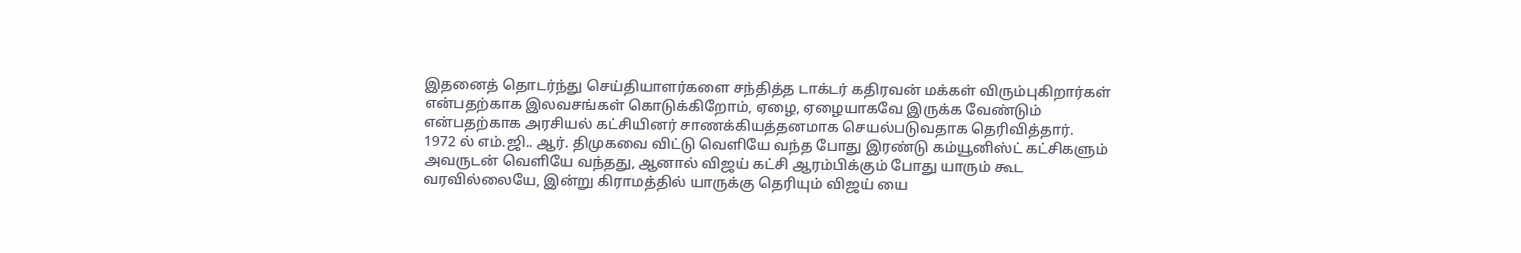இதனைத் தொடர்ந்து செய்தியாளர்களை சந்தித்த டாக்டர் கதிரவன் மக்கள் விரும்புகிறார்கள் என்பதற்காக இலவசங்கள் கொடுக்கிறோம், ஏழை, ஏழையாகவே இருக்க வேண்டும் என்பதற்காக அரசியல் கட்சியினர் சாணக்கியத்தனமாக செயல்படுவதாக தெரிவித்தார்.
1972 ல் எம்.ஜி.. ஆர். திமுகவை விட்டு வெளியே வந்த போது இரண்டு கம்யூனிஸ்ட் கட்சிகளும் அவருடன் வெளியே வந்தது, ஆனால் விஜய் கட்சி ஆரம்பிக்கும் போது யாரும் கூட வரவில்லையே, இன்று கிராமத்தில் யாருக்கு தெரியும் விஜய் யை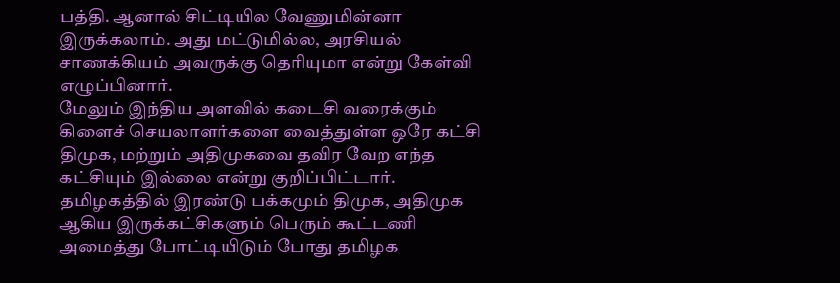பத்தி. ஆனால் சிட்டியில வேணுமின்னா இருக்கலாம். அது மட்டுமில்ல, அரசியல் சாணக்கியம் அவருக்கு தெரியுமா என்று கேள்வி எழுப்பினார்.
மேலும் இந்திய அளவில் கடைசி வரைக்கும் கிளைச் செயலாளர்களை வைத்துள்ள ஒரே கட்சி திமுக, மற்றும் அதிமுகவை தவிர வேற எந்த கட்சியும் இல்லை என்று குறிப்பிட்டார். தமிழகத்தில் இரண்டு பக்கமும் திமுக, அதிமுக ஆகிய இருக்கட்சிகளும் பெரும் கூட்டணி அமைத்து போட்டியிடும் போது தமிழக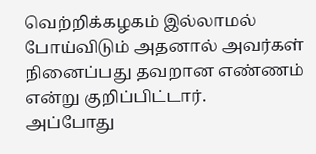வெற்றிக்கழகம் இல்லாமல் போய்விடும் அதனால் அவர்கள் நினைப்பது தவறான எண்ணம் என்று குறிப்பிட்டார்.
அப்போது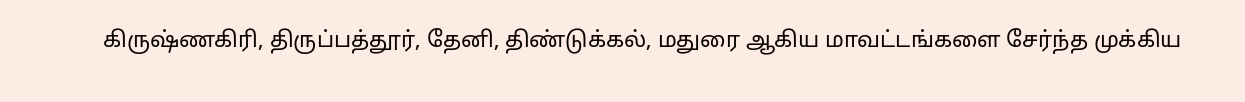கிருஷ்ணகிரி, திருப்பத்தூர், தேனி, திண்டுக்கல், மதுரை ஆகிய மாவட்டங்களை சேர்ந்த முக்கிய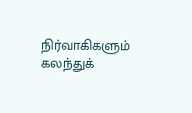நிர்வாகிகளும் கலந்துக்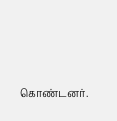கொண்டனர்.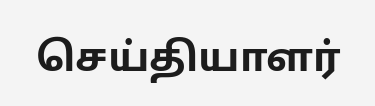செய்தியாளர்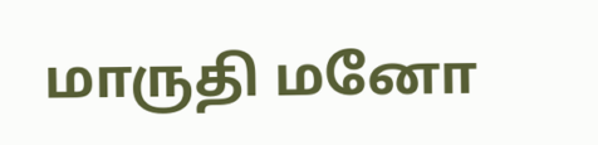மாருதி மனோ